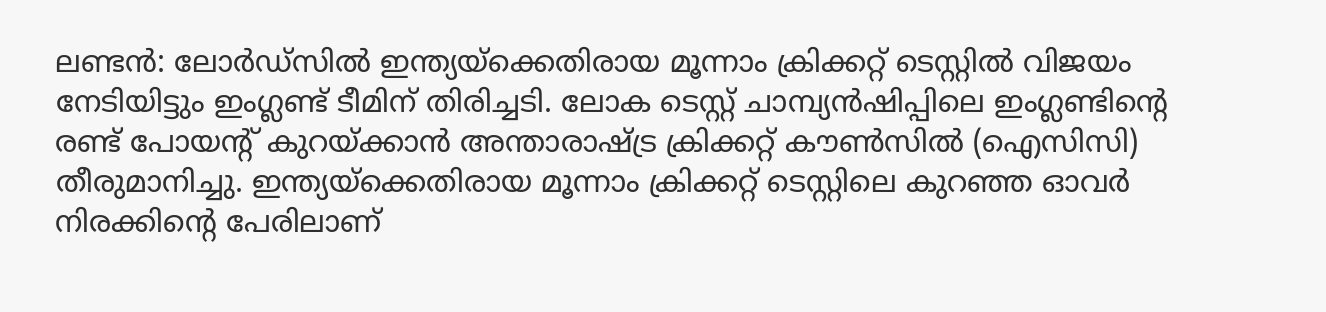ലണ്ടന്‍: ലോര്‍ഡ്‌സില്‍ ഇന്ത്യയ്‌ക്കെതിരായ മൂന്നാം ക്രിക്കറ്റ് ടെസ്റ്റില്‍ വിജയം നേടിയിട്ടും ഇംഗ്ലണ്ട് ടീമിന് തിരിച്ചടി. ലോക ടെസ്റ്റ് ചാമ്പ്യന്‍ഷിപ്പിലെ ഇംഗ്ലണ്ടിന്റെ രണ്ട് പോയന്റ് കുറയ്ക്കാന്‍ അന്താരാഷ്ട്ര ക്രിക്കറ്റ് കൗണ്‍സില്‍ (ഐസിസി) തീരുമാനിച്ചു. ഇന്ത്യയ്‌ക്കെതിരായ മൂന്നാം ക്രിക്കറ്റ് ടെസ്റ്റിലെ കുറഞ്ഞ ഓവര്‍ നിരക്കിന്റെ പേരിലാണ്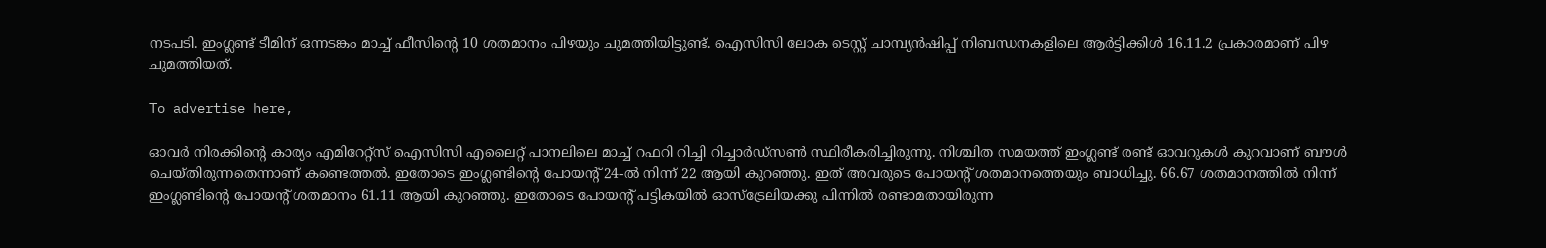നടപടി. ഇംഗ്ലണ്ട് ടീമിന് ഒന്നടങ്കം മാച്ച് ഫീസിന്റെ 10 ശതമാനം പിഴയും ചുമത്തിയിട്ടുണ്ട്. ഐസിസി ലോക ടെസ്റ്റ് ചാമ്പ്യന്‍ഷിപ്പ് നിബന്ധനകളിലെ ആര്‍ട്ടിക്കിള്‍ 16.11.2 പ്രകാരമാണ് പിഴ ചുമത്തിയത്.

To advertise here,

ഓവര്‍ നിരക്കിന്റെ കാര്യം എമിറേറ്റ്സ് ഐസിസി എലൈറ്റ് പാനലിലെ മാച്ച് റഫറി റിച്ചി റിച്ചാര്‍ഡ്സണ്‍ സ്ഥിരീകരിച്ചിരുന്നു. നിശ്ചിത സമയത്ത് ഇംഗ്ലണ്ട് രണ്ട് ഓവറുകള്‍ കുറവാണ് ബൗള്‍ ചെയ്തിരുന്നതെന്നാണ് കണ്ടെത്തല്‍. ഇതോടെ ഇംഗ്ലണ്ടിന്റെ പോയന്റ് 24-ല്‍ നിന്ന് 22 ആയി കുറഞ്ഞു. ഇത് അവരുടെ പോയന്റ് ശതമാനത്തെയും ബാധിച്ചു. 66.67 ശതമാനത്തില്‍ നിന്ന് ഇംഗ്ലണ്ടിന്റെ പോയന്റ് ശതമാനം 61.11 ആയി കുറഞ്ഞു. ഇതോടെ പോയന്റ് പട്ടികയില്‍ ഓസ്‌ട്രേലിയക്കു പിന്നില്‍ രണ്ടാമതായിരുന്ന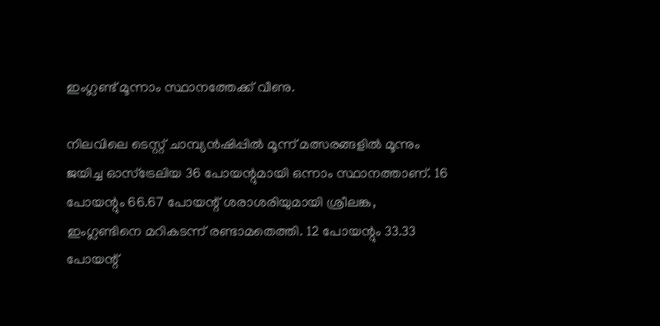ഇംഗ്ലണ്ട് മൂന്നാം സ്ഥാനത്തേക്ക് വീണു.

നിലവിലെ ടെസ്റ്റ് ചാമ്പ്യന്‍ഷിപ്പില്‍ മൂന്ന് മത്സരങ്ങളില്‍ മൂന്നും ജയിച്ച ഓസ്‌ട്രേലിയ 36 പോയന്റുമായി ഒന്നാം സ്ഥാനത്താണ്. 16 പോയന്റും 66.67 പോയന്റ് ശരാശരിയുമായി ശ്രീലങ്ക, ഇംഗ്ലണ്ടിനെ മറികടന്ന് രണ്ടാമതെത്തി. 12 പോയന്റും 33.33 പോയന്റ്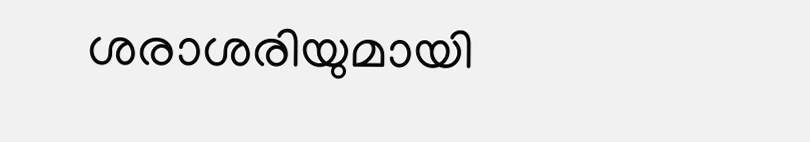ശരാശരിയുമായി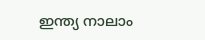ഇന്ത്യ നാലാം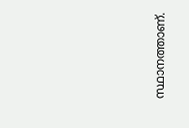സ്ഥാനത്താണ്.